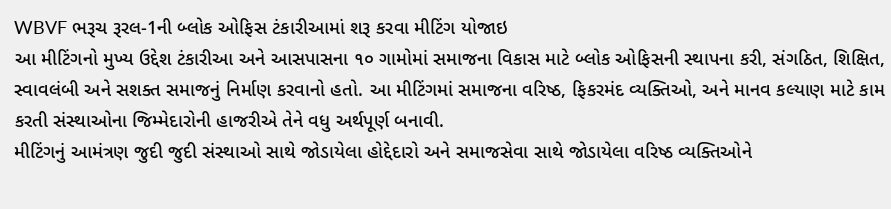WBVF ભરૂચ રૂરલ-1ની બ્લોક ઓફિસ ટંકારીઆમાં શરૂ કરવા મીટિંગ યોજાઇ
આ મીટિંગનો મુખ્ય ઉદ્દેશ ટંકારીઆ અને આસપાસના ૧૦ ગામોમાં સમાજના વિકાસ માટે બ્લોક ઓફિસની સ્થાપના કરી, સંગઠિત, શિક્ષિત, સ્વાવલંબી અને સશક્ત સમાજનું નિર્માણ કરવાનો હતો. આ મીટિંગમાં સમાજના વરિષ્ઠ, ફિકરમંદ વ્યક્તિઓ, અને માનવ કલ્યાણ માટે કામ કરતી સંસ્થાઓના જિમ્મેદારોની હાજરીએ તેને વધુ અર્થપૂર્ણ બનાવી.
મીટિંગનું આમંત્રણ જુદી જુદી સંસ્થાઓ સાથે જોડાયેલા હોદ્દેદારો અને સમાજસેવા સાથે જોડાયેલા વરિષ્ઠ વ્યક્તિઓને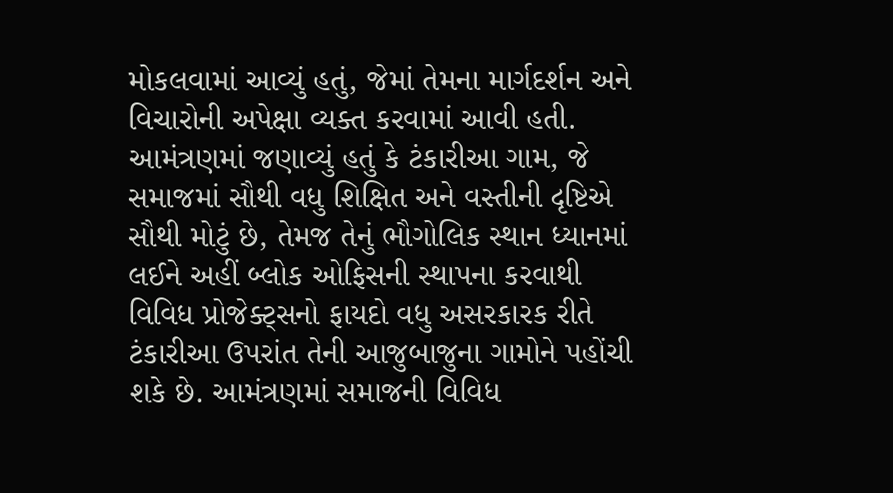મોકલવામાં આવ્યું હતું, જેમાં તેમના માર્ગદર્શન અને વિચારોની અપેક્ષા વ્યક્ત કરવામાં આવી હતી. આમંત્રણમાં જણાવ્યું હતું કે ટંકારીઆ ગામ, જે સમાજમાં સૌથી વધુ શિક્ષિત અને વસ્તીની દૃષ્ટિએ સૌથી મોટું છે, તેમજ તેનું ભૌગોલિક સ્થાન ધ્યાનમાં લઈને અહીં બ્લોક ઓફિસની સ્થાપના કરવાથી વિવિધ પ્રોજેક્ટ્સનો ફાયદો વધુ અસરકારક રીતે ટંકારીઆ ઉપરાંત તેની આજુબાજુના ગામોને પહોંચી શકે છે. આમંત્રણમાં સમાજની વિવિધ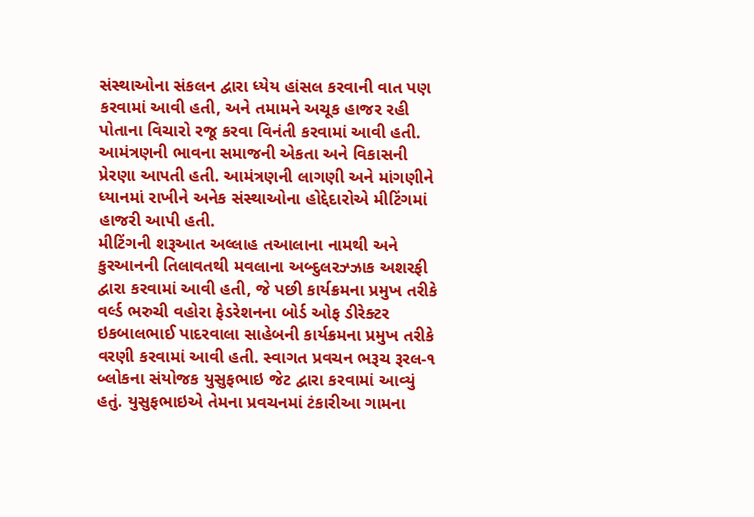સંસ્થાઓના સંકલન દ્વારા ધ્યેય હાંસલ કરવાની વાત પણ કરવામાં આવી હતી, અને તમામને અચૂક હાજર રહી પોતાના વિચારો રજૂ કરવા વિનંતી કરવામાં આવી હતી. આમંત્રણની ભાવના સમાજની એકતા અને વિકાસની પ્રેરણા આપતી હતી. આમંત્રણની લાગણી અને માંગણીને ધ્યાનમાં રાખીને અનેક સંસ્થાઓના હોદ્દેદારોએ મીટિંગમાં હાજરી આપી હતી.
મીટિંગની શરૂઆત અલ્લાહ તઆલાના નામથી અને કુરઆનની તિલાવતથી મવલાના અબ્દુલરઝ્ઝાક અશરફી દ્વારા કરવામાં આવી હતી, જે પછી કાર્યક્રમના પ્રમુખ તરીકે વર્લ્ડ ભરુચી વહોરા ફેડરેશનના બોર્ડ ઓફ ડીરેક્ટર ઇકબાલભાઈ પાદરવાલા સાહેબની કાર્યક્રમના પ્રમુખ તરીકે વરણી કરવામાં આવી હતી. સ્વાગત પ્રવચન ભરૂચ રૂરલ-૧ બ્લોકના સંયોજક યુસુફભાઇ જેટ દ્વારા કરવામાં આવ્યું હતું. યુસુફભાઇએ તેમના પ્રવચનમાં ટંકારીઆ ગામના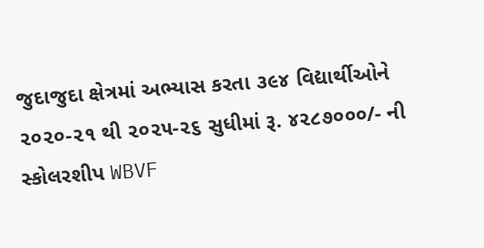જુદાજુદા ક્ષેત્રમાં અભ્યાસ કરતા ૩૯૪ વિદ્યાર્થીઓને ૨૦૨૦-૨૧ થી ૨૦૨૫-૨૬ સુધીમાં રૂ. ૪૨૮૭૦૦૦/- ની સ્કોલરશીપ WBVF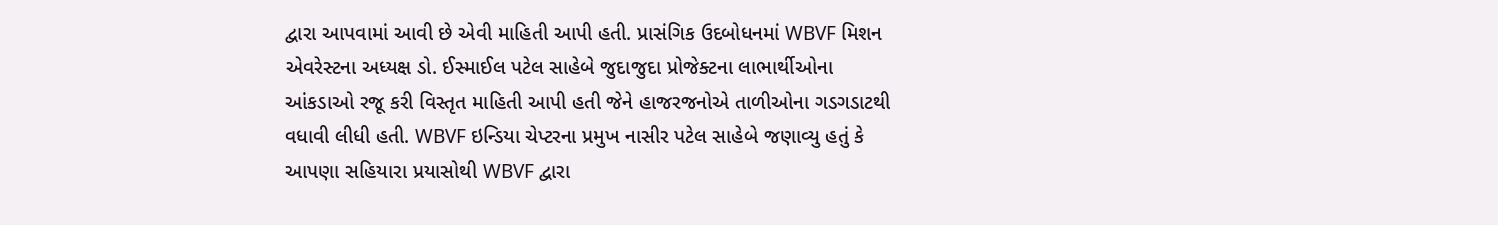દ્વારા આપવામાં આવી છે એવી માહિતી આપી હતી. પ્રાસંગિક ઉદબોધનમાં WBVF મિશન એવરેસ્ટના અધ્યક્ષ ડો. ઈસ્માઈલ પટેલ સાહેબે જુદાજુદા પ્રોજેક્ટના લાભાર્થીઓના આંકડાઓ રજૂ કરી વિસ્તૃત માહિતી આપી હતી જેને હાજરજનોએ તાળીઓના ગડગડાટથી વધાવી લીધી હતી. WBVF ઇન્ડિયા ચેપ્ટરના પ્રમુખ નાસીર પટેલ સાહેબે જણાવ્યુ હતું કે આપણા સહિયારા પ્રયાસોથી WBVF દ્વારા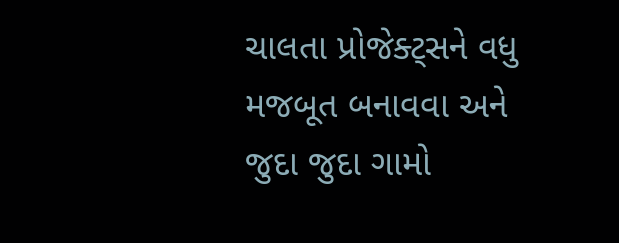ચાલતા પ્રોજેક્ટ્સને વધુ મજબૂત બનાવવા અને જુદા જુદા ગામો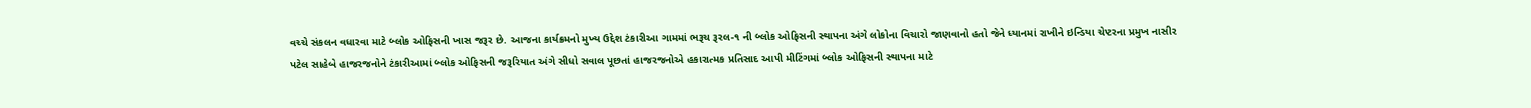વચ્ચે સંકલન વધારવા માટે બ્લોક ઓફિસની ખાસ જરૂર છે. આજના કાર્યક્રમનો મુખ્ય ઉદ્દેશ ટંકારીઆ ગામમાં ભરૂચ રૂરલ-૧ ની બ્લોક ઓફિસની સ્થાપના અંગે લોકોના વિચારો જાણવાનો હતો જેને ધ્યાનમાં રાખીને ઇન્ડિયા ચેપ્ટરના પ્રમુખ નાસીર પટેલ સાહેબે હાજરજનોને ટંકારીઆમાં બ્લોક ઓફિસની જરૂરિયાત અંગે સીધો સવાલ પૂછતાં હાજરજનોએ હકારાત્મક પ્રતિસાદ આપી મીટિંગમાં બ્લોક ઓફિસની સ્થાપના માટે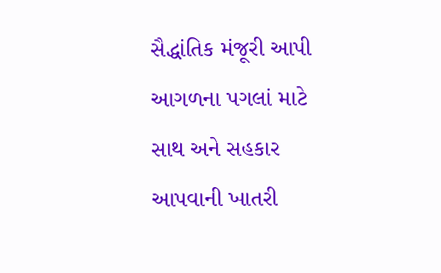સૈદ્ધાંતિક મંજૂરી આપી આગળના પગલાં માટે સાથ અને સહકાર આપવાની ખાતરી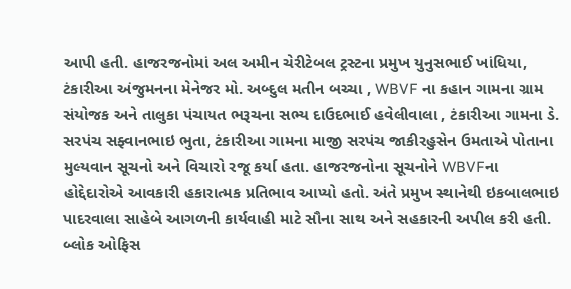આપી હતી. હાજરજનોમાં અલ અમીન ચેરીટેબલ ટ્રસ્ટના પ્રમુખ યુનુસભાઈ ખાંધિયા, ટંકારીઆ અંજુમનના મેનેજર મો. અબ્દુલ મતીન બચ્ચા , WBVF ના કહાન ગામના ગ્રામ સંયોજક અને તાલુકા પંચાયત ભરૂચના સભ્ય દાઉદભાઈ હવેલીવાલા , ટંકારીઆ ગામના ડે. સરપંચ સફ્વાનભાઇ ભુતા, ટંકારીઆ ગામના માજી સરપંચ જાકીરહુસેન ઉમતાએ પોતાના મુલ્યવાન સૂચનો અને વિચારો રજૂ કર્યા હતા. હાજરજનોના સૂચનોને WBVFના હોદ્દેદારોએ આવકારી હકારાત્મક પ્રતિભાવ આપ્યો હતો. અંતે પ્રમુખ સ્થાનેથી ઇકબાલભાઇ પાદરવાલા સાહેબે આગળની કાર્યવાહી માટે સૌના સાથ અને સહકારની અપીલ કરી હતી. બ્લોક ઓફિસ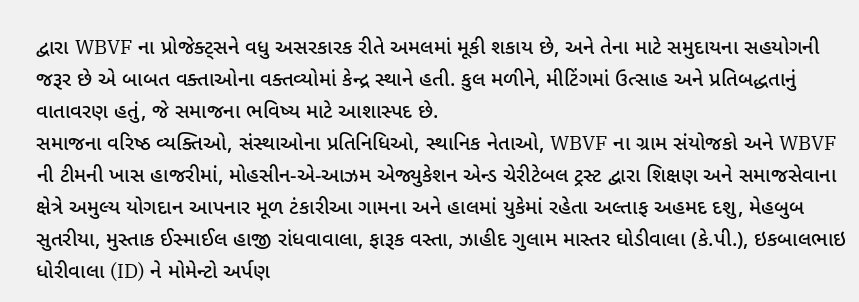દ્વારા WBVF ના પ્રોજેક્ટ્સને વધુ અસરકારક રીતે અમલમાં મૂકી શકાય છે, અને તેના માટે સમુદાયના સહયોગની જરૂર છે એ બાબત વક્તાઓના વક્તવ્યોમાં કેન્દ્ર સ્થાને હતી. કુલ મળીને, મીટિંગમાં ઉત્સાહ અને પ્રતિબદ્ધતાનું વાતાવરણ હતું, જે સમાજના ભવિષ્ય માટે આશાસ્પદ છે.
સમાજના વરિષ્ઠ વ્યક્તિઓ, સંસ્થાઓના પ્રતિનિધિઓ, સ્થાનિક નેતાઓ, WBVF ના ગ્રામ સંયોજકો અને WBVF ની ટીમની ખાસ હાજરીમાં, મોહસીન-એ-આઝમ એજ્યુકેશન એન્ડ ચેરીટેબલ ટ્રસ્ટ દ્વારા શિક્ષણ અને સમાજસેવાના ક્ષેત્રે અમુલ્ય યોગદાન આપનાર મૂળ ટંકારીઆ ગામના અને હાલમાં યુકેમાં રહેતા અલ્તાફ અહમદ દશુ, મેહબુબ સુતરીયા, મુસ્તાક ઈસ્માઈલ હાજી રાંધવાવાલા, ફારૂક વસ્તા, ઝાહીદ ગુલામ માસ્તર ઘોડીવાલા (કે.પી.), ઇકબાલભાઇ ધોરીવાલા (ID) ને મોમેન્ટો અર્પણ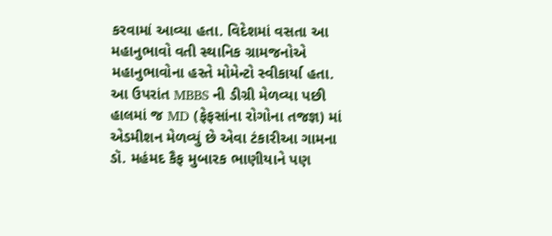કરવામાં આવ્યા હતા. વિદેશમાં વસતા આ મહાનુભાવો વતી સ્થાનિક ગ્રામજનોએ મહાનુભાવોના હસ્તે મોમેન્ટો સ્વીકાર્યા હતા. આ ઉપરાંત MBBS ની ડીગ્રી મેળવ્યા પછી હાલમાં જ MD (ફેફસાંના રોગોના તજજ્ઞ) માં એડમીશન મેળવ્યું છે એવા ટંકારીઆ ગામના ડૉ. મહંમદ કૈફ મુબારક ભાણીયાને પણ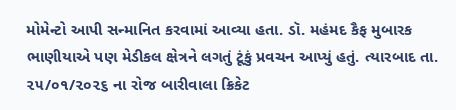મોમેન્ટો આપી સન્માનિત કરવામાં આવ્યા હતા. ડૉ. મહંમદ કૈફ મુબારક ભાણીયાએ પણ મેડીકલ ક્ષેત્રને લગતું ટૂંકું પ્રવચન આપ્યું હતું. ત્યારબાદ તા. ૨૫/૦૧/૨૦૨૬ ના રોજ બારીવાલા ક્રિકેટ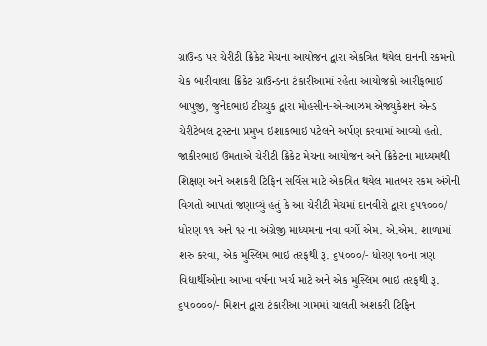ગ્રાઉન્ડ પર ચેરીટી ક્રિકેટ મેચના આયોજન દ્વારા એકત્રિત થયેલ દાનની રકમનો ચેક બારીવાલા ક્રિકેટ ગ્રાઉન્ડના ટંકારીઆમાં રહેતા આયોજકો આરીફભાઈ બાપુજી, જુનેદભાઇ ટીચ્ચુક દ્વારા મોહસીન-એ-આઝમ એજ્યુકેશન એન્ડ ચેરીટેબલ ટ્રસ્ટના પ્રમુખ ઇશાકભાઇ પટેલને અર્પણ કરવામાં આવ્યો હતો. જાકીરભાઇ ઉમતાએ ચેરીટી ક્રિકેટ મેચના આયોજન અને ક્રિકેટના માધ્યમથી શિક્ષણ અને અશકરી ટિફિન સર્વિસ માટે એકત્રિત થયેલ માતબર રકમ અંગેની વિગતો આપતાં જણાવ્યું હતું કે આ ચેરીટી મેચમાં દાનવીરો દ્વારા ૬૫૧૦૦૦/ ધોરણ ૧૧ અને ૧૨ ના અંગ્રેજી માધ્યમના નવા વર્ગો એમ. એ.એમ. શાળામાં શરુ કરવા, એક મુસ્લિમ ભાઇ તરફથી રૂ. ૬૫૦૦૦/- ધોરણ ૧૦ના ત્રણ વિદ્યાર્થીઓના આખા વર્ષના ખર્ચ માટે અને એક મુસ્લિમ ભાઇ તરફથી રૂ. ૬૫૦૦૦૦/- મિશન દ્વારા ટંકારીઆ ગામમાં ચાલતી અશકરી ટિફિન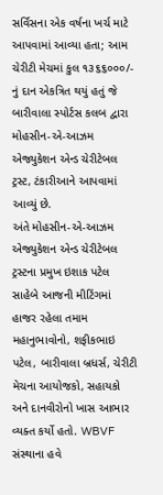સર્વિસના એક વર્ષના ખર્ચ માટે આપવામાં આવ્યા હતા; આમ ચેરીટી મેચમાં કુલ ૧૩૬૬૦૦૦/- નું દાન એકત્રિત થયું હતું જે બારીવાલા સ્પોર્ટસ કલબ દ્વારા મોહસીન-એ-આઝમ એજ્યુકેશન એન્ડ ચેરીટેબલ ટ્રસ્ટ, ટંકારીઆને આપવામાં આવ્યું છે.
અંતે મોહસીન-એ-આઝમ એજ્યુકેશન એન્ડ ચેરીટેબલ ટ્રસ્ટના પ્રમુખ ઇશાક પટેલ સાહેબે આજની મીટિંગમાં હાજર રહેલા તમામ મહાનુભાવોનો, શફીકભાઇ પટેલ, બારીવાલા બ્રધર્સ, ચેરીટી મેચના આયોજકો, સહાયકો અને દાનવીરોનો ખાસ આભાર વ્યક્ત કર્યો હતો. WBVF સંસ્થાના હવે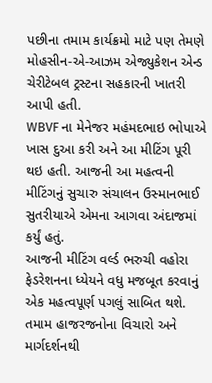પછીના તમામ કાર્યક્રમો માટે પણ તેમણે મોહસીન-એ-આઝમ એજ્યુકેશન એન્ડ ચેરીટેબલ ટ્રસ્ટના સહકારની ખાતરી આપી હતી.
WBVF ના મેનેજર મહંમદભાઇ ભોપાએ ખાસ દુઆ કરી અને આ મીટિંગ પૂરી થઇ હતી. આજની આ મહત્વની મીટિંગનું સુચારુ સંચાલન ઉસ્માનભાઈ સુતરીયાએ એમના આગવા અંદાજમાં કર્યું હતું.
આજની મીટિંગ વર્લ્ડ ભરુચી વહોરા ફેડરેશનના ધ્યેયને વધુ મજબૂત કરવાનું એક મહત્વપૂર્ણ પગલું સાબિત થશે. તમામ હાજરજનોના વિચારો અને માર્ગદર્શનથી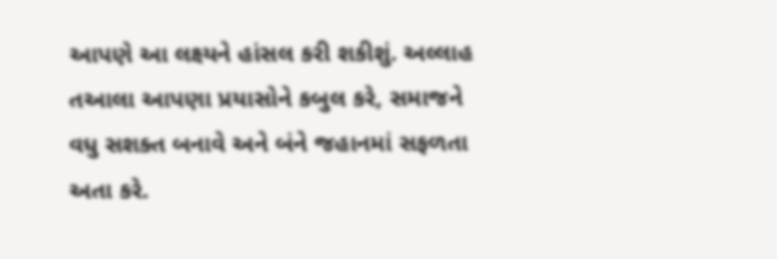આપણે આ લક્ષ્યને હાંસલ કરી શકીશું. અલ્લાહ તઆલા આપણા પ્રયાસોને કબુલ કરે, સમાજને વધુ સશક્ત બનાવે અને બંને જહાનમાં સફળતા અતા કરે.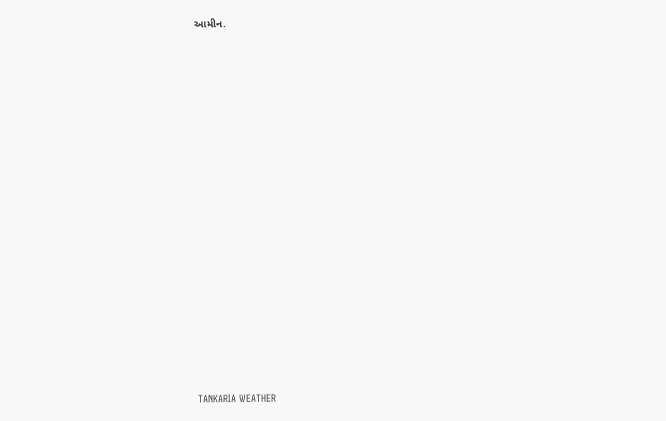આમીન.
























TANKARIA WEATHER